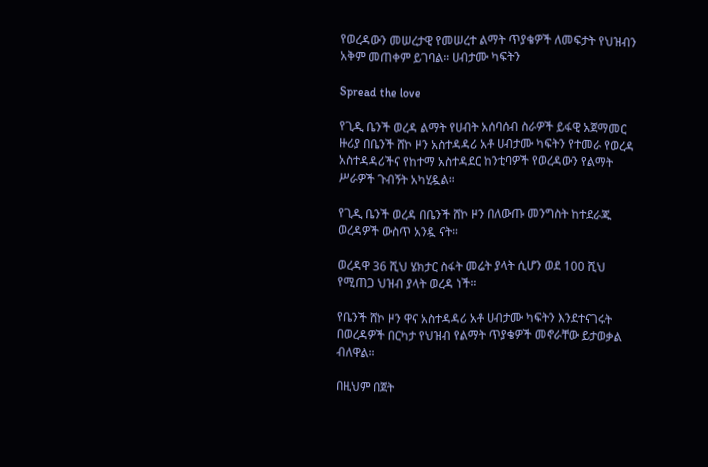የወረዳውን መሠረታዊ የመሠረተ ልማት ጥያቄዎች ለመፍታት የህዝብን አቅም መጠቀም ይገባል። ሀብታሙ ካፍትን

Spread the love

የጊዲ ቤንች ወረዳ ልማት የሀብት አሰባሰብ ስራዎች ይፋዊ አጀማመር ዙሪያ በቤንች ሸኮ ዞን አስተዳዳሪ አቶ ሀብታሙ ካፍትን የተመራ የወረዳ አስተዳዳሪችና የከተማ አስተዳደር ከንቲባዎች የወረዳውን የልማት ሥራዎች ጉብኝት አካሂዷል።

የጊዲ ቤንች ወረዳ በቤንች ሸኮ ዞን በለውጡ መንግስት ከተደራጁ ወረዳዎች ውስጥ አንዷ ናት።

ወረዳዋ 36 ሺህ ሄክታር ስፋት መሬት ያላት ሲሆን ወደ 100 ሺህ የሚጠጋ ህዝብ ያላት ወረዳ ነች።

የቤንች ሸኮ ዞን ዋና አስተዳዳሪ አቶ ሀብታሙ ካፍትን እንደተናገሩት በወረዳዎች በርካታ የህዝብ የልማት ጥያቄዎች መኖራቸው ይታወቃል ብለዋል።

በዚህም በጀት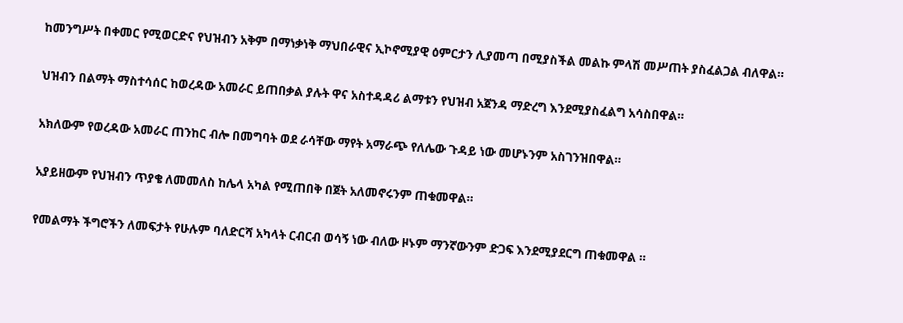ከመንግሥት በቀመር የሚወርድና የህዝብን አቅም በማነቃነቅ ማህበራዊና ኢኮኖሚያዊ ዕምርታን ሊያመጣ በሚያስችል መልኩ ምላሽ መሥጠት ያስፈልጋል ብለዋል።

ህዝብን በልማት ማስተሳሰር ከወረዳው አመራር ይጠበቃል ያሉት ዋና አስተዳዳሪ ልማቱን የህዝብ አጀንዳ ማድረግ እንደሚያስፈልግ አሳስበዋል።

አክለውም የወረዳው አመራር ጠንከር ብሎ በመግባት ወደ ራሳቸው ማየት አማራጭ የለሌው ጉዳይ ነው መሆኑንም አስገንዝበዋል።

አያይዘውም የህዝብን ጥያቄ ለመመለስ ከሌላ አካል የሚጠበቅ በጀት አለመኖሩንም ጠቁመዋል።

የመልማት ችግሮችን ለመፍታት የሁሉም ባለድርሻ አካላት ርብርብ ወሳኝ ነው ብለው ዞኑም ማንኛውንም ድጋፍ እንደሚያደርግ ጠቁመዋል ።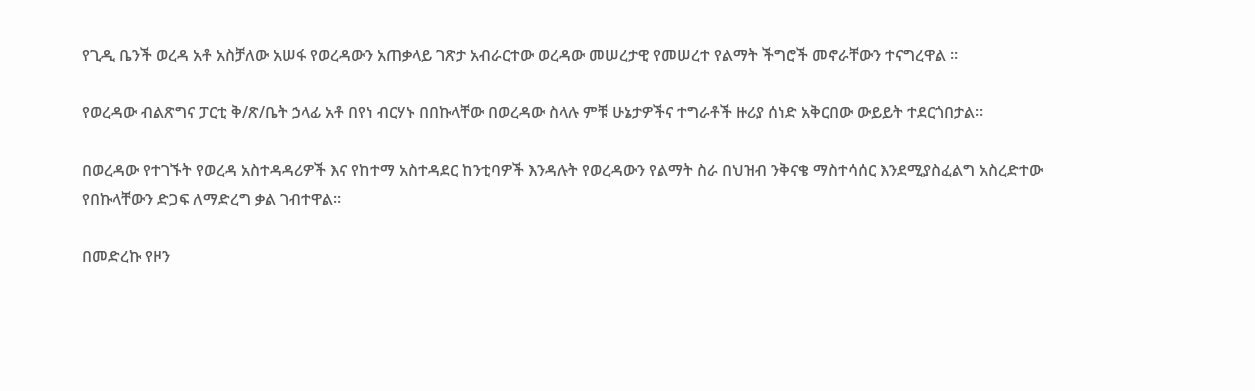የጊዲ ቤንች ወረዳ አቶ አስቻለው አሠፋ የወረዳውን አጠቃላይ ገጽታ አብራርተው ወረዳው መሠረታዊ የመሠረተ የልማት ችግሮች መኖራቸውን ተናግረዋል ።

የወረዳው ብልጽግና ፓርቲ ቅ/ጽ/ቤት ኃላፊ አቶ በየነ ብርሃኑ በበኩላቸው በወረዳው ስላሉ ምቹ ሁኔታዎችና ተግራቶች ዙሪያ ሰነድ አቅርበው ውይይት ተደርጎበታል።

በወረዳው የተገኙት የወረዳ አስተዳዳሪዎች እና የከተማ አስተዳደር ከንቲባዎች እንዳሉት የወረዳውን የልማት ስራ በህዝብ ንቅናቄ ማስተሳሰር እንደሚያስፈልግ አስረድተው የበኩላቸውን ድጋፍ ለማድረግ ቃል ገብተዋል።

በመድረኩ የዞን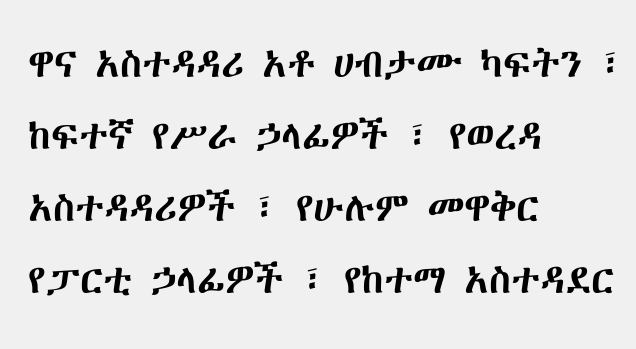ዋና አስተዳዳሪ አቶ ሀብታሙ ካፍትን ፣ ከፍተኛ የሥራ ኃላፊዎች ፣ የወረዳ አስተዳዳሪዎች ፣ የሁሉም መዋቅር የፓርቲ ኃላፊዎች ፣ የከተማ አስተዳደር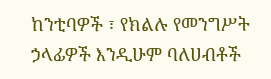ከንቲባዎች ፣ የክልሉ የመንግሥት ኃላፊዎች እንዲሁም ባለሀብቶች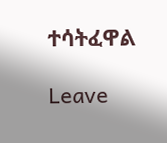ተሳትፈዋል

Leave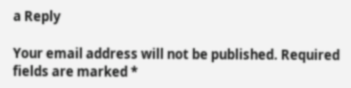a Reply

Your email address will not be published. Required fields are marked *